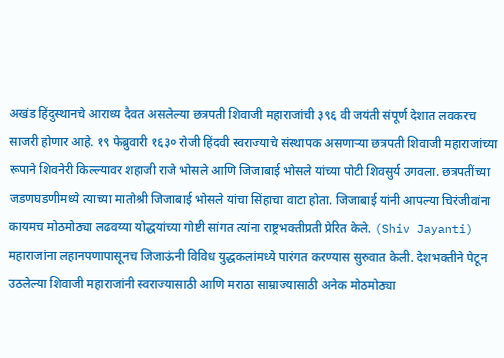अखंड हिंदुस्थानचे आराध्य दैवत असलेल्या छत्रपती शिवाजी महाराजांची ३९६ वी जयंती संपूर्ण देशात लवकरच साजरी होणार आहे. १९ फेब्रुवारी १६३० रोजी हिंदवी स्वराज्याचे संस्थापक असणाऱ्या छत्रपती शिवाजी महाराजांच्या रूपाने शिवनेरी किल्ल्यावर शहाजी राजे भोसले आणि जिजाबाई भोसले यांच्या पोटी शिवसुर्य उगवला. छत्रपतींच्या जडणघडणीमध्ये त्याच्या मातोश्री जिजाबाई भोसले यांचा सिंहाचा वाटा होता. जिजाबाई यांनी आपल्या चिरंजीवांना कायमच मोठमोठ्या लढवय्या योद्धयांच्या गोष्टी सांगत त्यांना राष्ट्रभक्तीप्रती प्रेरित केले. (Shiv Jayanti)
महाराजांना लहानपणापासूनच जिजाऊंनी विविध युद्धकलांमध्ये पारंगत करण्यास सुरुवात केली. देशभक्तीने पेटून उठलेल्या शिवाजी महाराजांनी स्वराज्यासाठी आणि मराठा साम्राज्यासाठी अनेक मोठमोठ्या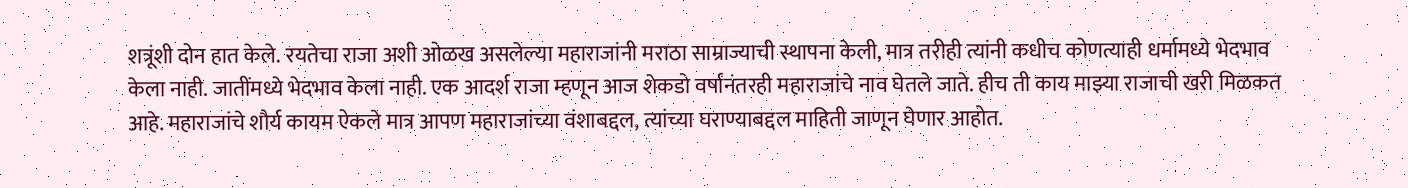शत्रूंशी दोन हात केले. रयतेचा राजा अशी ओळख असलेल्या महाराजांनी मराठा साम्राज्याची स्थापना केली, मात्र तरीही त्यांनी कधीच कोणत्याही धर्मामध्ये भेदभाव केला नाही. जातींमध्ये भेदभाव केला नाही. एक आदर्श राजा म्हणून आज शेकडो वर्षांनंतरही महाराजांचे नाव घेतले जाते. हीच ती काय माझ्या राजाची खरी मिळकत आहे. महाराजांचे शौर्य कायम ऐकले मात्र आपण महाराजांच्या वंशाबद्दल, त्यांच्या घराण्याबद्दल माहिती जाणून घेणार आहोत.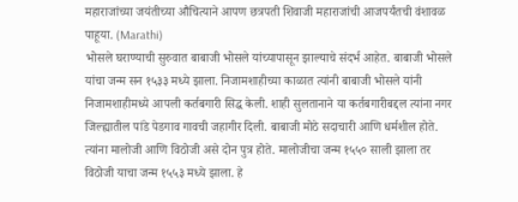महाराजांच्या जयंतीच्या औचित्याने आपण छत्रपती शिवाजी महाराजांची आजपर्यंतची वंशावळ पाहूया. (Marathi)
भोसले घराण्याची सुरुवात बाबाजी भोसले यांच्यापासून झाल्याचे संदर्भ आहेत. बाबाजी भोसले यांचा जन्म सन १५३३ मध्ये झाला. निजामशाहीच्या काळात त्यांनी बाबाजी भोसले यांनी निजामशाहीमध्ये आपली कर्तबगारी सिद्ध केली. शाही सुलतानाने या कर्तबगारीबद्दल त्यांना नगर जिल्ह्यातील पांडे पेडगाव गावची जहागीर दिली. बाबाजी मोठे सदाचारी आणि धर्मशील होते. त्यांना मालोजी आणि विठोजी असे दोन पुत्र होते. मालोजीचा जन्म १५५० साली झाला तर विठोजी याचा जन्म १५५३ मध्ये झाला. हे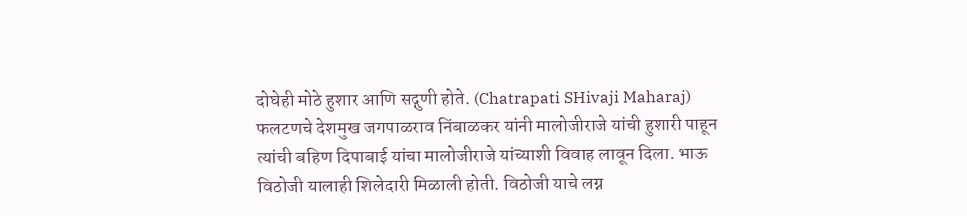दोघेही मोठे हुशार आणि सद्गुणी होते. (Chatrapati SHivaji Maharaj)
फलटणचे देशमुख जगपाळराव निंबाळकर यांनी मालोजीराजे यांची हुशारी पाहून त्यांची बहिण दिपाबाई यांचा मालोजीराजे यांच्याशी विवाह लावून दिला. भाऊ विठोजी यालाही शिलेदारी मिळाली होती. विठोजी याचे लग्न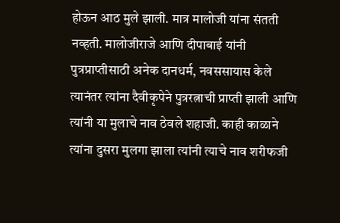होऊन आठ मुले झाली. मात्र मालोजी यांना संतती नव्हती. मालोजीराजे आणि दीपाबाई यांनी पुत्रप्राप्तीसाठी अनेक दानधर्म, नवससायास केले त्यानंतर त्यांना दैवीकृपेने पुत्ररत्नाची प्राप्ती झाली आणि त्यांनी या मुलाचे नाव ठेवले शहाजी. काही काळाने त्यांना दुसरा मुलगा झाला त्यांनी त्याचे नाव शरीफजी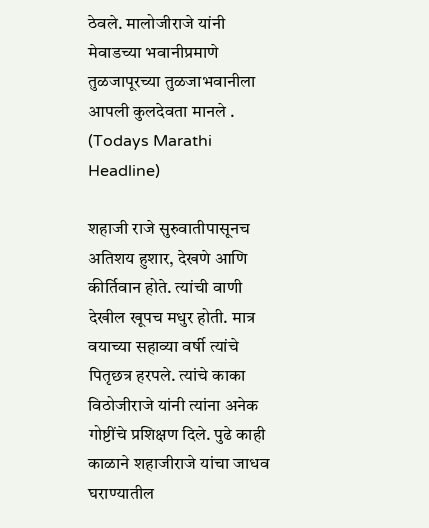ठेवले. मालोजीराजे यांनी मेवाडच्या भवानीप्रमाणे तुळजापूरच्या तुळजाभवानीला आपली कुलदेवता मानले . (Todays Marathi Headline)

शहाजी राजे सुरुवातीपासूनच अतिशय हुशार, देखणे आणि कीर्तिवान होते. त्यांची वाणी देखील खूपच मधुर होती. मात्र वयाच्या सहाव्या वर्षी त्यांचे पितृछत्र हरपले. त्यांचे काका विठोजीराजे यांनी त्यांना अनेक गोष्टींचे प्रशिक्षण दिले. पुढे काही काळाने शहाजीराजे यांचा जाधव घराण्यातील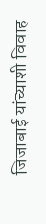जिजाबाई यांच्याशी विवाह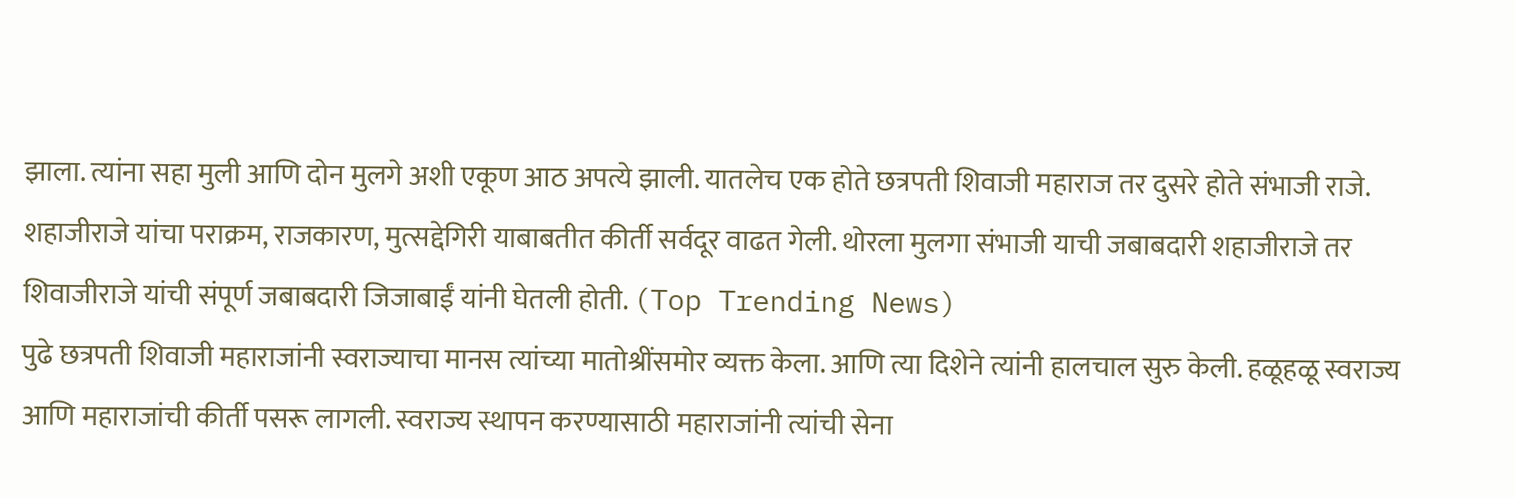झाला. त्यांना सहा मुली आणि दोन मुलगे अशी एकूण आठ अपत्ये झाली. यातलेच एक होते छत्रपती शिवाजी महाराज तर दुसरे होते संभाजी राजे. शहाजीराजे यांचा पराक्रम, राजकारण, मुत्सद्देगिरी याबाबतीत कीर्ती सर्वदूर वाढत गेली. थोरला मुलगा संभाजी याची जबाबदारी शहाजीराजे तर शिवाजीराजे यांची संपूर्ण जबाबदारी जिजाबाईं यांनी घेतली होती. (Top Trending News)
पुढे छत्रपती शिवाजी महाराजांनी स्वराज्याचा मानस त्यांच्या मातोश्रींसमोर व्यक्त केला. आणि त्या दिशेने त्यांनी हालचाल सुरु केली. हळूहळू स्वराज्य आणि महाराजांची कीर्ती पसरू लागली. स्वराज्य स्थापन करण्यासाठी महाराजांनी त्यांची सेना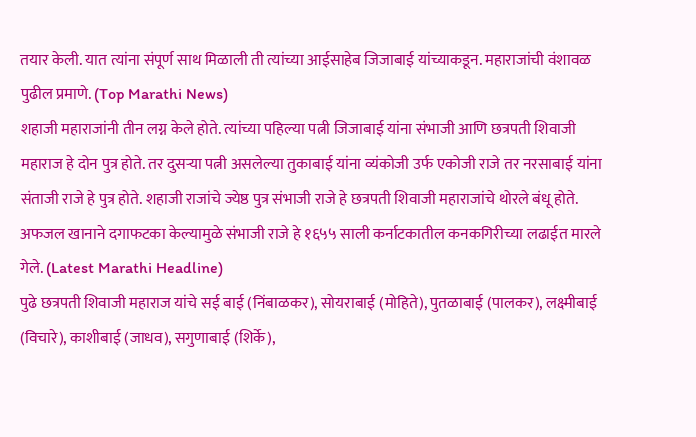तयार केली. यात त्यांना संपूर्ण साथ मिळाली ती त्यांच्या आईसाहेब जिजाबाई यांच्याकडून. महाराजांची वंशावळ पुढील प्रमाणे. (Top Marathi News)
शहाजी महाराजांनी तीन लग्न केले होते. त्यांच्या पहिल्या पत्नी जिजाबाई यांना संभाजी आणि छत्रपती शिवाजी महाराज हे दोन पुत्र होते. तर दुसऱ्या पत्नी असलेल्या तुकाबाई यांना व्यंकोजी उर्फ एकोजी राजे तर नरसाबाई यांना संताजी राजे हे पुत्र होते. शहाजी राजांचे ज्येष्ठ पुत्र संभाजी राजे हे छत्रपती शिवाजी महाराजांचे थोरले बंधू होते. अफजल खानाने दगाफटका केल्यामुळे संभाजी राजे हे १६५५ साली कर्नाटकातील कनकगिरीच्या लढाईत मारले गेले. (Latest Marathi Headline)
पुढे छत्रपती शिवाजी महाराज यांचे सई बाई (निंबाळकर), सोयराबाई (मोहिते), पुतळाबाई (पालकर), लक्ष्मीबाई (विचारे), काशीबाई (जाधव), सगुणाबाई (शिर्के),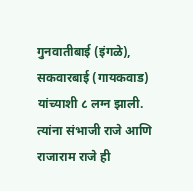गुनवातीबाई (इंगळे), सकवारबाई (गायकवाड) यांच्याशी ८ लग्न झाली. त्यांना संभाजी राजे आणि राजाराम राजे ही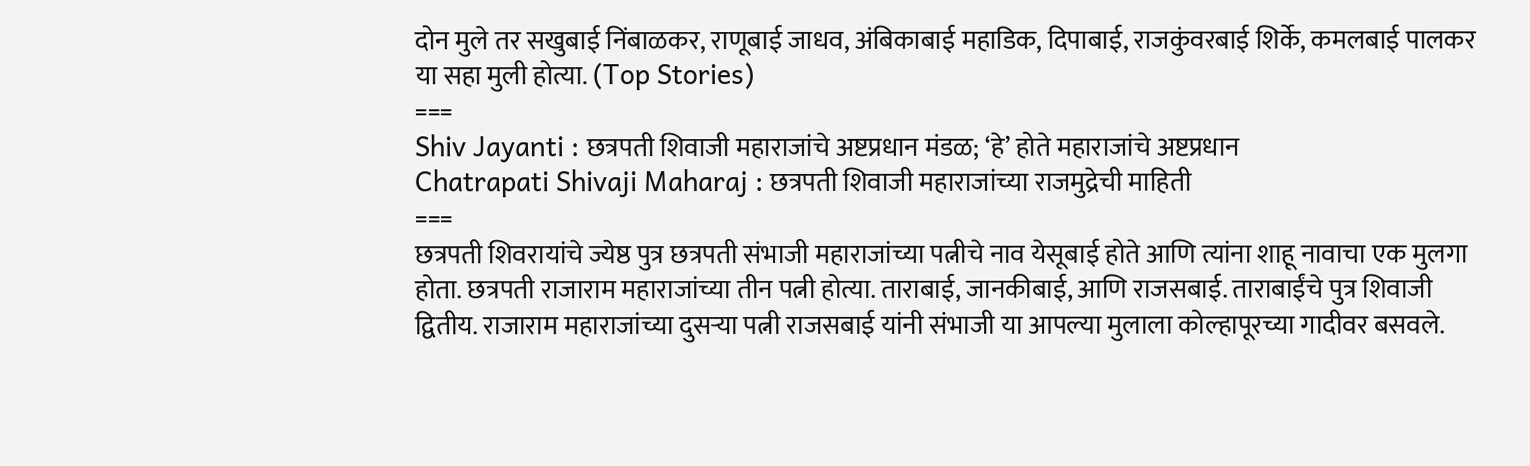दोन मुले तर सखुबाई निंबाळकर, राणूबाई जाधव, अंबिकाबाई महाडिक, दिपाबाई, राजकुंवरबाई शिर्के, कमलबाई पालकर या सहा मुली होत्या. (Top Stories)
===
Shiv Jayanti : छत्रपती शिवाजी महाराजांचे अष्टप्रधान मंडळ; ‘हे’ होते महाराजांचे अष्टप्रधान
Chatrapati Shivaji Maharaj : छत्रपती शिवाजी महाराजांच्या राजमुद्रेची माहिती
===
छत्रपती शिवरायांचे ज्येष्ठ पुत्र छत्रपती संभाजी महाराजांच्या पत्नीचे नाव येसूबाई होते आणि त्यांना शाहू नावाचा एक मुलगा होता. छत्रपती राजाराम महाराजांच्या तीन पत्नी होत्या. ताराबाई, जानकीबाई, आणि राजसबाई. ताराबाईंचे पुत्र शिवाजी द्वितीय. राजाराम महाराजांच्या दुसऱ्या पत्नी राजसबाई यांनी संभाजी या आपल्या मुलाला कोल्हापूरच्या गादीवर बसवले.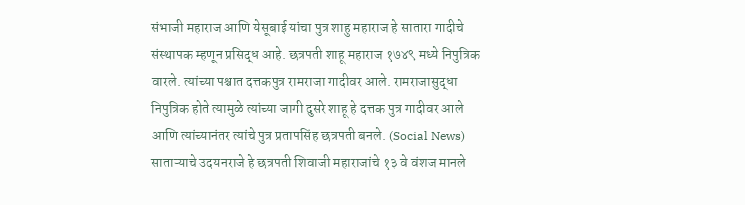संभाजी महाराज आणि येसूबाई यांचा पुत्र शाहु महाराज हे सातारा गादीचे संस्थापक म्हणून प्रसिद्ध आहे. छत्रपती शाहू महाराज १७४९ मध्ये निपुत्रिक वारले. त्यांच्या पश्चात दत्तकपुत्र रामराजा गादीवर आले. रामराजासुद्धा निपुत्रिक होते त्यामुळे त्यांच्या जागी दुसरे शाहू हे दत्तक पुत्र गादीवर आले आणि त्यांच्यानंतर त्यांचे पुत्र प्रतापसिंह छत्रपती बनले. (Social News)
साताऱ्याचे उदयनराजे हे छत्रपती शिवाजी महाराजांचे १३ वे वंशज मानले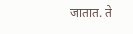जातात. ते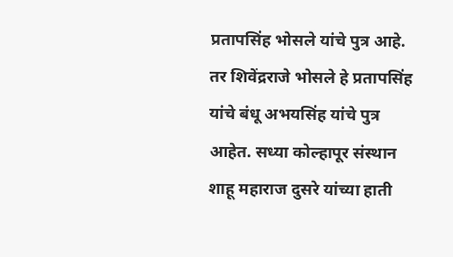प्रतापसिंह भोसले यांचे पुत्र आहे. तर शिवेंद्रराजे भोसले हे प्रतापसिंह यांचे बंधू अभयसिंह यांचे पुत्र आहेत. सध्या कोल्हापूर संस्थान शाहू महाराज दुसरे यांच्या हाती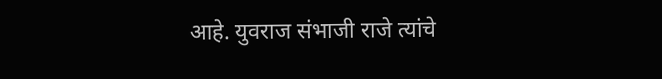आहे. युवराज संभाजी राजे त्यांचे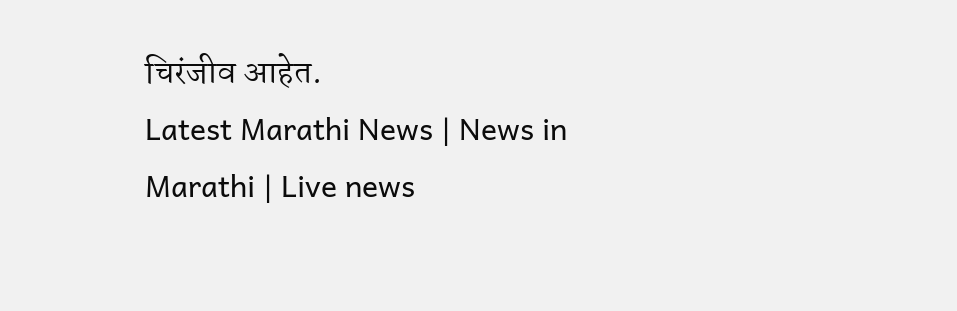चिरंजीव आहेत.
Latest Marathi News | News in Marathi | Live news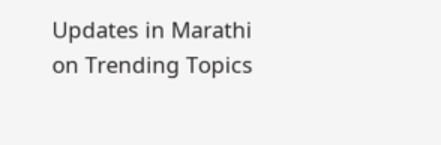Updates in Marathi on Trending Topics